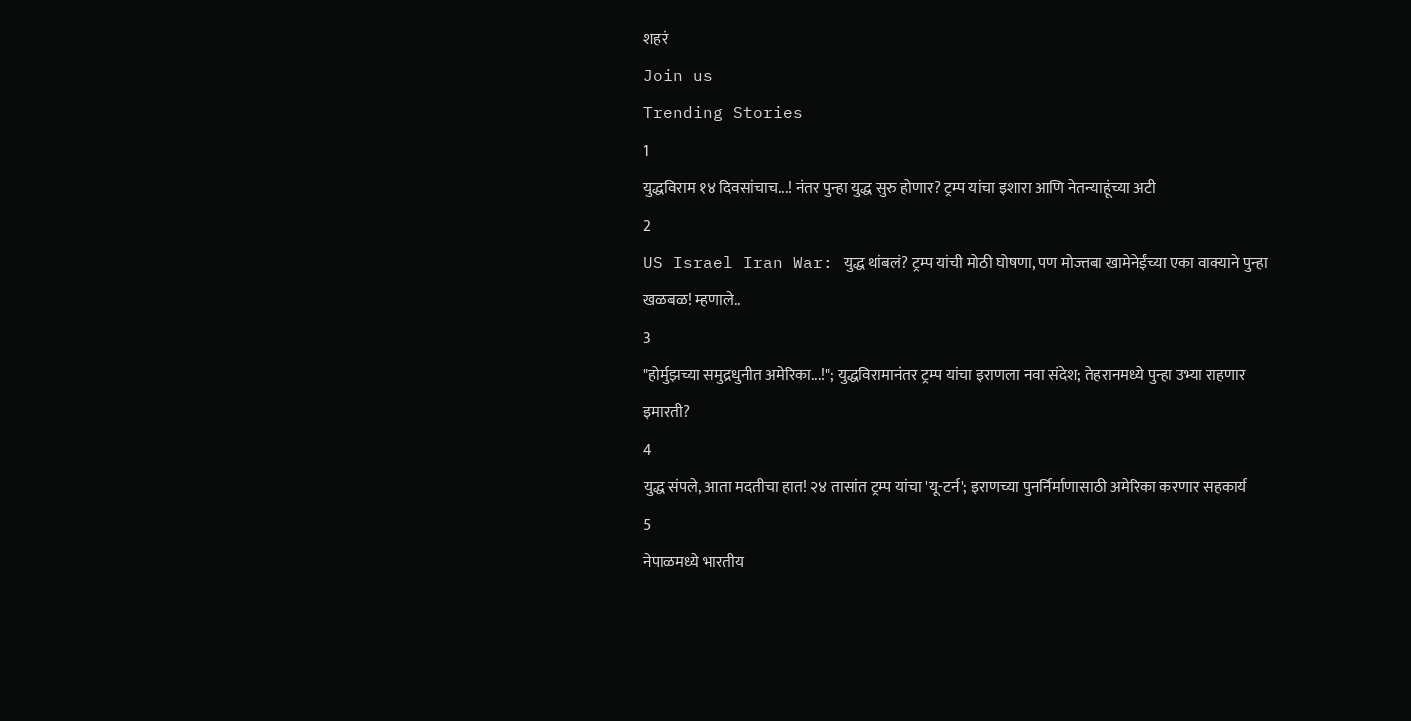शहरं
Join us
Trending Stories
1
युद्धविराम १४ दिवसांचाच...! नंतर पुन्हा युद्ध सुरु होणार? ट्रम्प यांचा इशारा आणि नेतन्याहूंच्या अटी
2
US Israel Iran War: युद्ध थांबलं? ट्रम्प यांची मोठी घोषणा, पण मोज्तबा खामेनेईंच्या एका वाक्याने पुन्हा खळबळ! म्हणाले..
3
"होर्मुझच्या समुद्रधुनीत अमेरिका...!"; युद्धविरामानंतर ट्रम्प यांचा इराणला नवा संदेश; तेहरानमध्ये पुन्हा उभ्या राहणार इमारती?
4
युद्ध संपले, आता मदतीचा हात! २४ तासांत ट्रम्प यांचा 'यू-टर्न'; इराणच्या पुनर्निर्माणासाठी अमेरिका करणार सहकार्य
5
नेपाळमध्ये भारतीय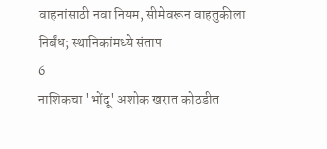वाहनांसाठी नवा नियम, सीमेवरून वाहतुकीला निर्बंध; स्थानिकांमध्ये संताप
6
नाशिकचा 'भोंदू' अशोक खरात कोठडीत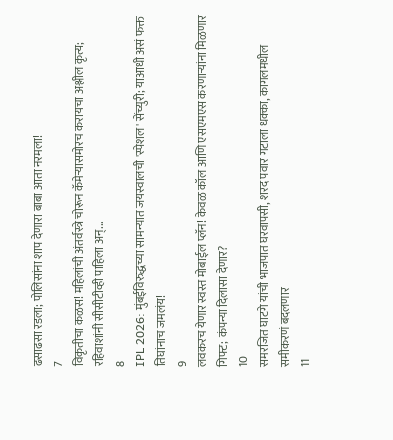ढसाढसा रडला; पोलिसांना शाप देणारा बाबा आता नरमला!
7
विकृतीचा कळस! महिलांची अंतर्वस्त्रे चोरून कॅमेऱ्यासमोरच करायचा अश्लील कृत्य; रहिवाशांनी सीसीटीव्ही पाहिला अन्...
8
IPL 2026: मुंबईविरुद्धच्या सामन्यात जयस्वालची 'स्पेशल' सेंच्युरी; याआधी असं फक्त तिघांनाच जमलंय!
9
लवकरच येणार स्वस्त मोबाईल प्लॅन! केवळ कॉल आणि एसएमएस करणाऱ्यांना मिळणार गिफ्ट; कंपन्या दिलासा देणार?
10
समरजित घाटगे यांची भाजपात घरवापसी, शरद पवार गटाला धक्का, कागलमधील समीकरणं बदलणार
11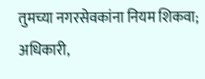तुमच्या नगरसेवकांना नियम शिकवा; अधिकारी,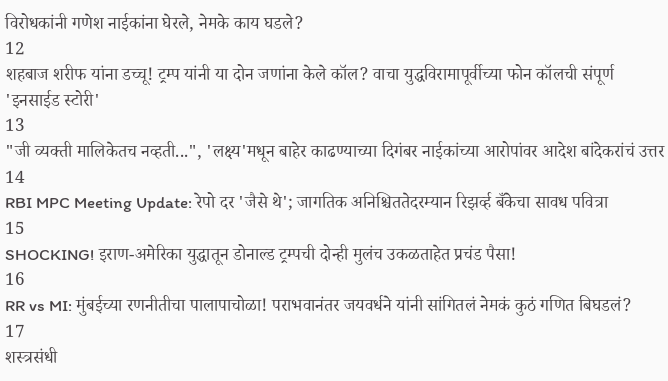विरोधकांनी गणेश नाईकांना घेरले, नेमके काय घडले?
12
शहबाज शरीफ यांना डच्चू! ट्रम्प यांनी या दोन जणांना केले कॉल? वाचा युद्धविरामापूर्वीच्या फोन कॉलची संपूर्ण 'इनसाईड स्टोरी'
13
"जी व्यक्ती मालिकेतच नव्हती...", 'लक्ष्य'मधून बाहेर काढण्याच्या दिगंबर नाईकांच्या आरोपांवर आदेश बांदेकरांचं उत्तर
14
RBI MPC Meeting Update: रेपो दर 'जैसे थे'; जागतिक अनिश्चिततेदरम्यान रिझर्व्ह बँकेचा सावध पवित्रा
15
SHOCKING! इराण-अमेरिका युद्धातून डोनाल्ड ट्रम्पची दोन्ही मुलंच उकळताहेत प्रचंड पैसा!
16
RR vs MI: मुंबईच्या रणनीतीचा पालापाचोळा! पराभवानंतर जयवर्धने यांनी सांगितलं नेमकं कुठं गणित बिघडलं?
17
शस्त्रसंधी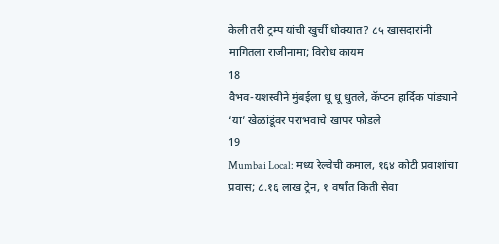केली तरी ट्रम्प यांची खुर्ची धोक्यात? ८५ खासदारांनी मागितला राजीनामा; विरोध कायम
18
वैभव-यशस्वीने मुंबईला धू धू धुतले, कॅप्टन हार्दिक पांड्याने ‘या’ खेळांडूंवर पराभवाचे खापर फोडले
19
Mumbai Local: मध्य रेल्वेची कमाल, १६४ कोटी प्रवाशांचा प्रवास; ८.१६ लाख ट्रेन, १ वर्षांत किती सेवा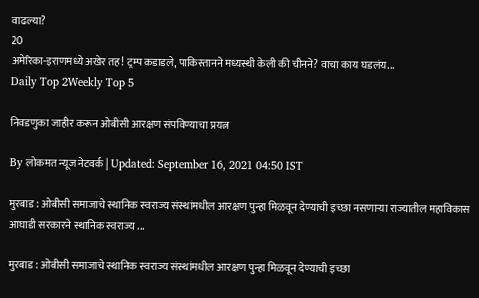वाढल्या?
20
अमेरिका-इराणमध्ये अखेर तह! ट्रम्प कडाडले, पाकिस्तानने मध्यस्थी केली की चीनने? वाचा काय घडलंय...
Daily Top 2Weekly Top 5

निवडणुका जाहीर करून ओबीसी आरक्षण संपविण्याचा प्रयत्न

By लोकमत न्यूज नेटवर्क | Updated: September 16, 2021 04:50 IST

मुरबाड : ओबीसी समाजाचे स्थानिक स्वराज्य संस्थांमधील आरक्षण पुन्हा मिळवून देण्याची इच्छा नसणाऱ्या राज्यातील महाविकास आघाडी सरकारने स्थानिक स्वराज्य ...

मुरबाड : ओबीसी समाजाचे स्थानिक स्वराज्य संस्थांमधील आरक्षण पुन्हा मिळवून देण्याची इच्छा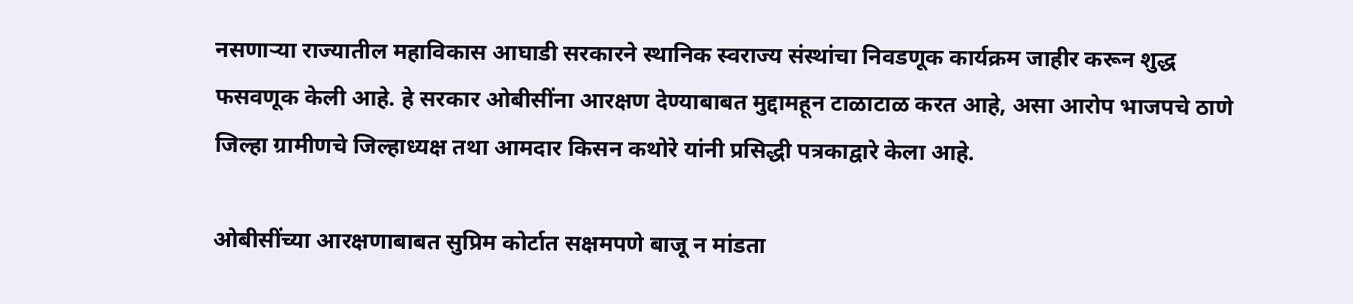नसणाऱ्या राज्यातील महाविकास आघाडी सरकारने स्थानिक स्वराज्य संस्थांचा निवडणूक कार्यक्रम जाहीर करून शुद्ध फसवणूक केली आहे. हे सरकार ओबीसींना आरक्षण देण्याबाबत मुद्दामहून टाळाटाळ करत आहे, असा आरोप भाजपचे ठाणे जिल्हा ग्रामीणचे जिल्हाध्यक्ष तथा आमदार किसन कथोरे यांनी प्रसिद्धी पत्रकाद्वारे केला आहे.

ओबीसींच्या आरक्षणाबाबत सुप्रिम कोर्टात सक्षमपणे बाजू न मांडता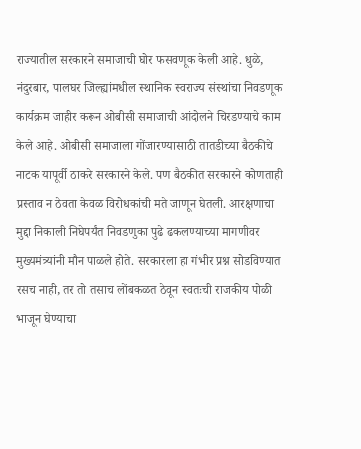राज्यातील सरकारने समाजाची घोर फसवणूक केली आहे. धुळे, नंदुरबार, पालघर जिल्ह्यांमधील स्थानिक स्वराज्य संस्थांचा निवडणूक कार्यक्रम जाहीर करून ओबीसी समाजाची आंदोलने चिरडण्याचे काम केले आहे. ओबीसी समाजाला गोंजारण्यासाठी तातडीच्या बैठकीचे नाटक यापूर्वी ठाकरे सरकारने केले. पण बैठकीत सरकारने कोणताही प्रस्ताव न ठेवता केवळ विरोधकांची मते जाणून घेतली. आरक्षणाचा मुद्दा निकाली निघेपर्यंत निवडणुका पुढे ढकलण्याच्या मागणीवर मुख्यमंत्र्यांनी मौन पाळले होते. सरकारला हा गंभीर प्रश्न सोडविण्यात रसच नाही, तर तो तसाच लोंबकळत ठेवून स्वतःची राजकीय पोळी भाजून घेण्याचा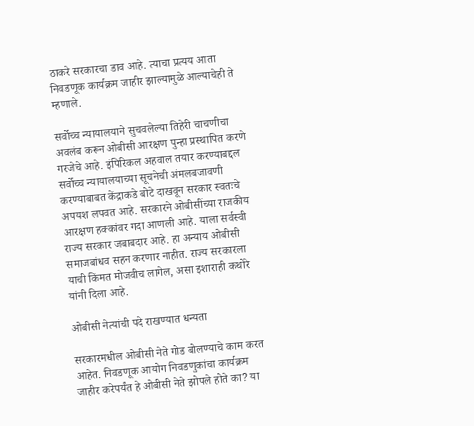ठाकरे सरकारचा डाव आहे. त्याचा प्रत्यय आता निवडणूक कार्यक्रम जाहीर झाल्यामुळे आल्याचेही ते म्हणाले.

सर्वोच्च न्यायालयाने सुचवलेल्या तिहेरी चाचणीचा अवलंब करून ओबीसी आरक्षण पुन्हा प्रस्थापित करणे गरजेचे आहे. इंपिरिकल अहवाल तयार करण्याबद्दल सर्वोच्च न्यायालयाच्या सूचनेची अंमलबजावणी करण्याबाबत केंद्राकडे बोटे दाखवून सरकार स्वतःचे अपयश लपवत आहे. सरकारने ओबीसींच्या राजकीय आरक्षण हक्कांवर गदा आणली आहे. याला सर्वस्वी राज्य सरकार जबाबदार आहे. हा अन्याय ओबीसी समाजबांधव सहन करणार नाहीत. राज्य सरकारला याची किंमत मोजवीच लागेल, असा इशाराही कथोरे यांनी दिला आहे.

ओबीसी नेत्यांची पदे राखण्यात धन्यता

सरकारमधील ओबीसी नेते गोड बोलण्याचे काम करत आहेत. निवडणूक आयोग निवडणुकांचा कार्यक्रम जाहीर करेपर्यंत हे ओबीसी नेते झोपले होते का? या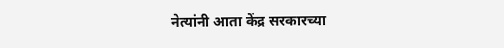नेत्यांनी आता केंद्र सरकारच्या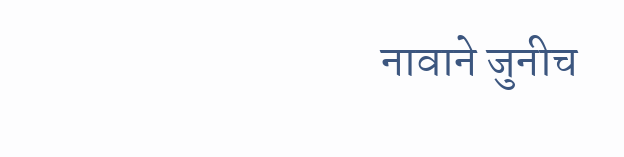नावाने जुनीच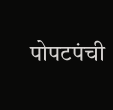पोपटपंची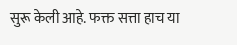सुरू केली आहे. फक्त सत्ता हाच या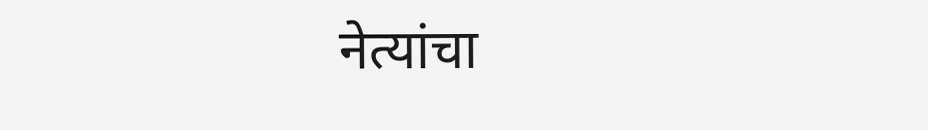नेत्यांचा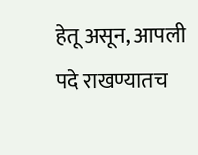हेतू असून, आपली पदे राखण्यातच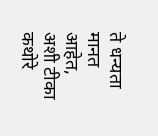ते धन्यता मानत आहेत, अशी टीका कथोरे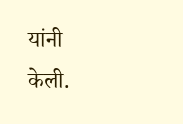यांनी केली.